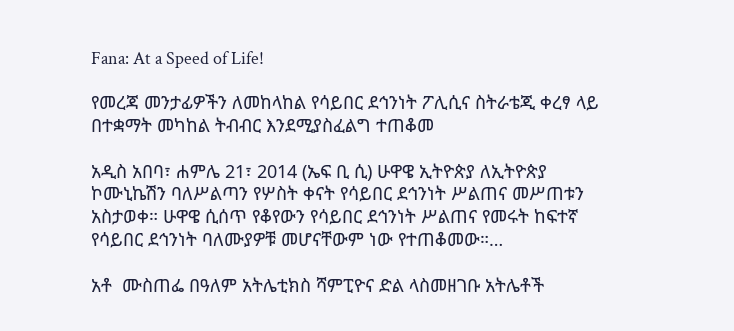Fana: At a Speed of Life!

የመረጃ መንታፊዎችን ለመከላከል የሳይበር ደኅንነት ፖሊሲና ስትራቴጂ ቀረፃ ላይ በተቋማት መካከል ትብብር እንደሚያስፈልግ ተጠቆመ

አዲስ አበባ፣ ሐምሌ 21፣ 2014 (ኤፍ ቢ ሲ) ሁዋዌ ኢትዮጵያ ለኢትዮጵያ ኮሙኒኬሽን ባለሥልጣን የሦስት ቀናት የሳይበር ደኅንነት ሥልጠና መሥጠቱን አስታወቀ። ሁዋዌ ሲሰጥ የቆየውን የሳይበር ደኅንነት ሥልጠና የመሩት ከፍተኛ የሳይበር ደኅንነት ባለሙያዎቹ መሆናቸውም ነው የተጠቆመው።…

አቶ  ሙስጠፌ በዓለም አትሌቲክስ ሻምፒዮና ድል ላስመዘገቡ አትሌቶች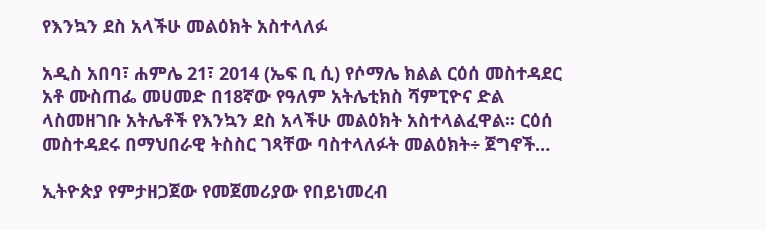የእንኳን ደስ አላችሁ መልዕክት አስተላለፉ

አዲስ አበባ፣ ሐምሌ 21፣ 2014 (ኤፍ ቢ ሲ) የሶማሌ ክልል ርዕሰ መስተዳደር  አቶ ሙስጠፌ መሀመድ በ18ኛው የዓለም አትሌቲክስ ሻምፒዮና ድል ላስመዘገቡ አትሌቶች የእንኳን ደስ አላችሁ መልዕክት አስተላልፈዋል፡፡ ርዕሰ መስተዳደሩ በማህበራዊ ትስስር ገጻቸው ባስተላለፉት መልዕክት÷ ጀግኖች…

ኢትዮጵያ የምታዘጋጀው የመጀመሪያው የበይነመረብ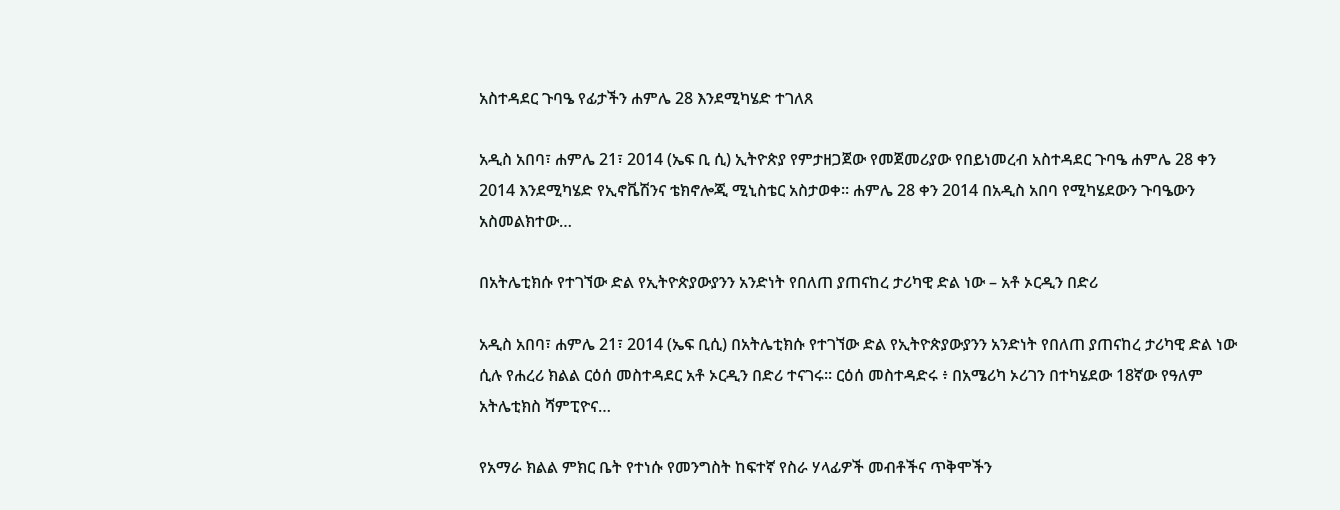አስተዳደር ጉባዔ የፊታችን ሐምሌ 28 እንደሚካሄድ ተገለጸ

አዲስ አበባ፣ ሐምሌ 21፣ 2014 (ኤፍ ቢ ሲ) ኢትዮጵያ የምታዘጋጀው የመጀመሪያው የበይነመረብ አስተዳደር ጉባዔ ሐምሌ 28 ቀን 2014 እንደሚካሄድ የኢኖቬሽንና ቴክኖሎጂ ሚኒስቴር አስታወቀ፡፡ ሐምሌ 28 ቀን 2014 በአዲስ አበባ የሚካሄደውን ጉባዔውን አስመልክተው…

በአትሌቲክሱ የተገኘው ድል የኢትዮጵያውያንን አንድነት የበለጠ ያጠናከረ ታሪካዊ ድል ነው – አቶ ኦርዲን በድሪ

አዲስ አበባ፣ ሐምሌ 21፣ 2014 (ኤፍ ቢሲ) በአትሌቲክሱ የተገኘው ድል የኢትዮጵያውያንን አንድነት የበለጠ ያጠናከረ ታሪካዊ ድል ነው ሲሉ የሐረሪ ክልል ርዕሰ መስተዳደር አቶ ኦርዲን በድሪ ተናገሩ፡፡ ርዕሰ መስተዳድሩ ፥ በአሜሪካ ኦሪገን በተካሄደው 18ኛው የዓለም አትሌቲክስ ሻምፒዮና…

የአማራ ክልል ምክር ቤት የተነሱ የመንግስት ከፍተኛ የስራ ሃላፊዎች መብቶችና ጥቅሞችን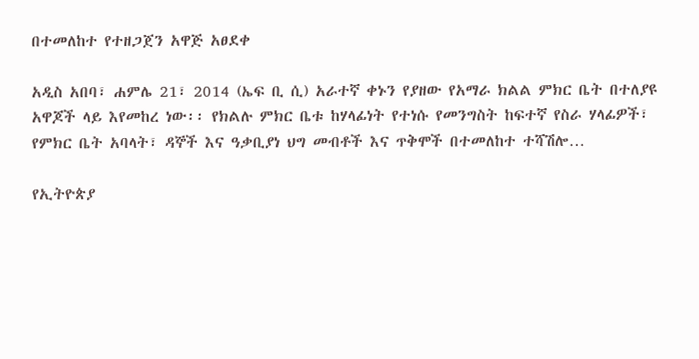በተመለከተ የተዘጋጀን አዋጅ አፀደቀ

አዲስ አበባ፣ ሐምሌ 21፣ 2014 (ኤፍ ቢ ሲ) አራተኛ ቀኑን የያዘው የአማራ ክልል ምክር ቤት በተለያዩ አዋጆች ላይ እየመከረ ነው፡፡ የክልሉ ምክር ቤቱ ከሃላፊነት የተነሱ የመንግስት ከፍተኛ የስራ ሃላፊዎች፣ የምክር ቤት አባላት፣ ዳኞች እና ዓቃቢያነ ህግ መብቶች እና ጥቅሞች በተመለከተ ተሻሽሎ…

የኢትዮጵያ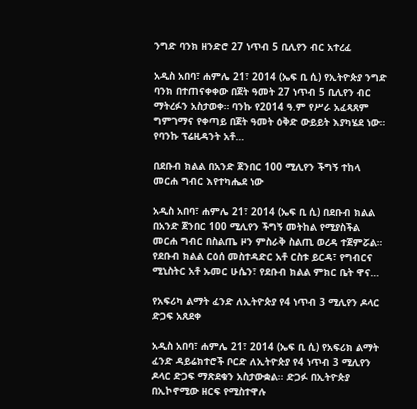ንግድ ባንክ ዘንድሮ 27 ነጥብ 5 ቢሊየን ብር አተረፈ

አዲስ አበባ፣ ሐምሌ 21፣ 2014 (ኤፍ ቢ ሲ) የኢትዮጵያ ንግድ ባንክ በተጠናቀቀው በጀት ዓመት 27 ነጥብ 5 ቢሊየን ብር ማትረፉን አስታወቀ። ባንኩ የ2014 ዓ.ም የሥራ አፈጻጸም ግምገማና የቀጣይ በጀት ዓመት ዕቅድ ውይይት እያካሄደ ነው። የባንኩ ፕሬዚዳንት አቶ…

በደቡብ ክልል በአንድ ጀንበር 100 ሚሊየን ችግኝ ተከላ መርሐ ግብር እየተካሔደ ነው

አዲስ አበባ፣ ሐምሌ 21፣ 2014 (ኤፍ ቢ ሲ) በደቡብ ክልል በአንድ ጀንበር 100 ሚሊየን ችግኝ መትከል የሚያስችል መርሐ ግብር በስልጤ ዞን ምስራቅ ስልጢ ወረዳ ተጀምሯል። የደቡብ ክልል ርዕሰ መስተዳድር አቶ ርስቱ ይርዳ፣ የግብርና ሚኒስትር አቶ ኡመር ሁሴን፣ የደቡብ ክልል ምክር ቤት ዋና…

የአፍሪካ ልማት ፈንድ ለኢትዮጵያ የ4 ነጥብ 3 ሚሊየን ዶላር ድጋፍ አጸደቀ

አዲስ አበባ፣ ሐምሌ 21፣ 2014 (ኤፍ ቢ ሲ) የአፍሪክ ልማት ፈንድ ዳይሬክተሮች ቦርድ ለኢትዮጵያ የ4 ነጥብ 3 ሚሊየን ዶላር ድጋፍ ማጽደቁን አስታውቋል፡፡ ድጋፉ በኢትዮጵያ በኢኮኖሚው ዘርፍ የሚስተዋሉ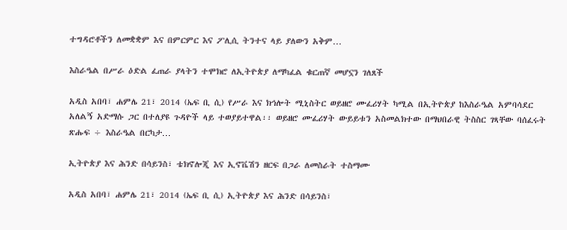ተግዳሮቶችን ለመቋቋም እና በምርምር እና ፖሊሲ ትንተና ላይ ያለውን አቅም…

እስራዔል በሥራ ዕድል ፈጠራ ያላትን ተሞክሮ ለኢትዮጵያ ለማካፈል ቁርጠኛ መሆኗን ገለጸች

አዲስ አበባ፣ ሐምሌ 21፣ 2014 (ኤፍ ቢ ሲ) የሥራ እና ክኅሎት ሚኒስትር ወይዘሮ ሙፈሪሃት ካሚል በኢትዮጵያ ከእስራዔል አምባሳደር አለልኝ አድማሱ ጋር በተለያዩ ጉዳዮች ላይ ተወያይተዋል፡፡ ወይዘሮ ሙፈሪሃት ውይይቱን አስመልክተው በማህበራዊ ትስስር ገጻቸው ባሰፈሩት ጽሑፍ ÷ እስራዔል በርካታ…

ኢትዮጵያ እና ሕንድ በሳይንስ፣ ቴክኖሎጂ እና ኢኖቬሽን ዘርፍ በጋራ ለመስራት ተስማሙ

አዲስ አበባ፣ ሐምሌ 21፣ 2014 (ኤፍ ቢ ሲ) ኢትዮጵያ እና ሕንድ በሳይንስ፣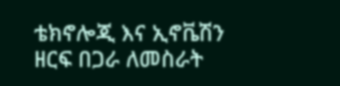ቴክኖሎጂ እና ኢኖቬሽን ዘርፍ በጋራ ለመስራት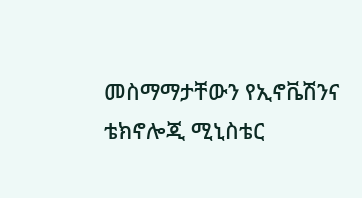መስማማታቸውን የኢኖቬሽንና ቴክኖሎጂ ሚኒስቴር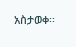አስታወቀ፡፡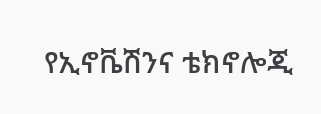የኢኖቬሽንና ቴክኖሎጂ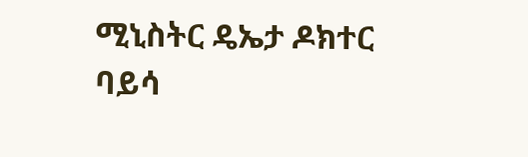ሚኒስትር ዴኤታ ዶክተር ባይሳ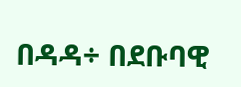በዳዳ÷ በደቡባዊ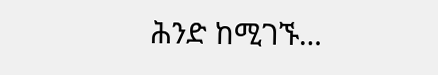ሕንድ ከሚገኙ…